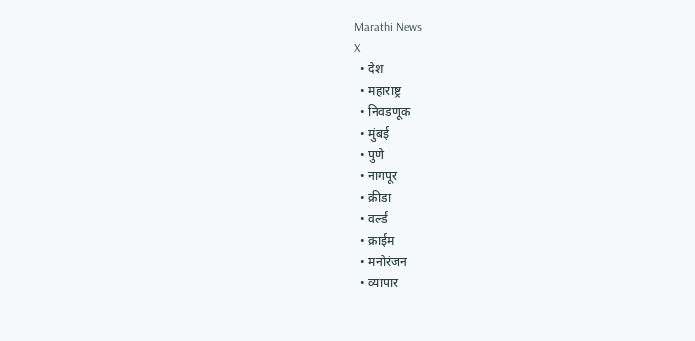Marathi News
X
  • देश
  • महाराष्ट्र
  • निवडणूक
  • मुंबई
  • पुणे
  • नागपूर
  • क्रीडा
  • वर्ल्ड
  • क्राईम
  • मनोरंजन
  • व्यापार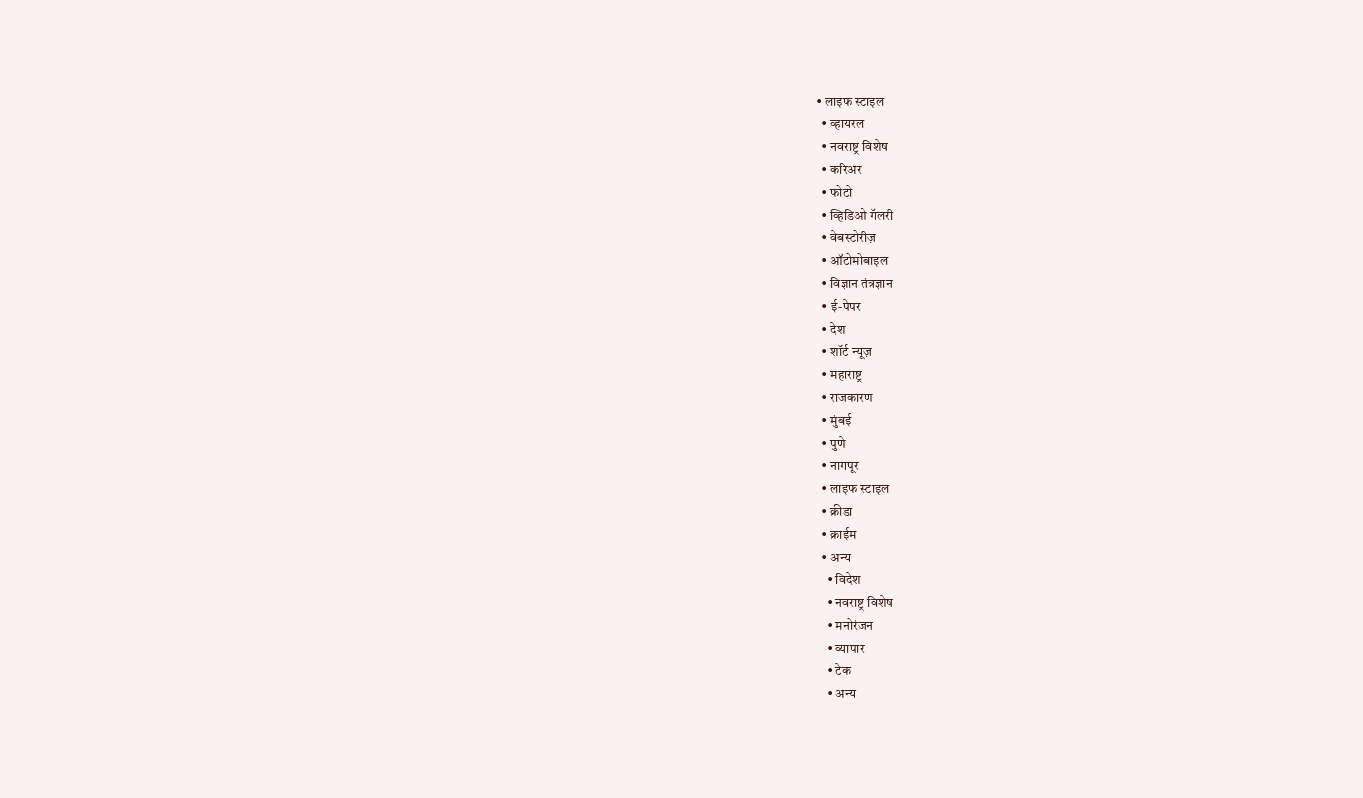• लाइफ स्टाइल
  • व्हायरल
  • नवराष्ट्र विशेष
  • करिअर
  • फोटो
  • व्हिडिओ गॅलरी
  • वेबस्टोरीज़
  • ऑटोमोबाइल
  • विज्ञान तंत्रज्ञान
  • ई-पेपर
  • देश
  • शॉर्ट न्यूज़
  • महाराष्ट्र
  • राजकारण
  • मुंबई
  • पुणे
  • नागपूर
  • लाइफ स्टाइल
  • क्रीडा
  • क्राईम
  • अन्य
    • विदेश
    • नवराष्ट्र विशेष
    • मनोरंजन
    • व्यापार
    • टेक
    • अन्य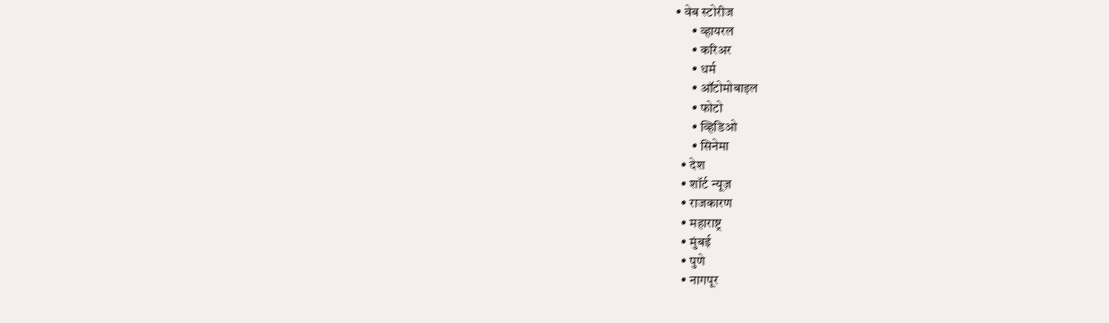• वेब स्टोरीज
      • व्हायरल
      • करिअर
      • धर्म
      • ऑटोमोबाइल
      • फोटो
      • व्हिडिओ
      • सिनेमा
  • देश
  • शॉर्ट न्यूज़
  • राजकारण
  • महाराष्ट्र
  • मुंबई
  • पुणे
  • नागपूर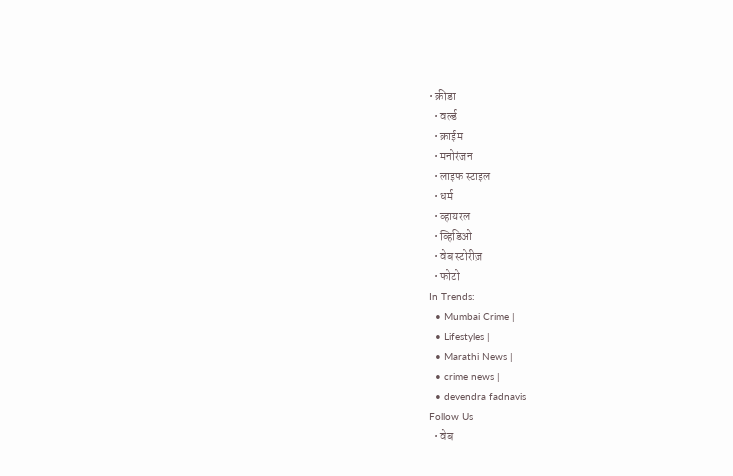• क्रीडा
  • वर्ल्ड
  • क्राईम
  • मनोरंजन
  • लाइफ स्टाइल
  • धर्म
  • व्हायरल
  • व्हिडिओ
  • वेब स्टोरीज़
  • फोटो
In Trends:
  • Mumbai Crime |
  • Lifestyles |
  • Marathi News |
  • crime news |
  • devendra fadnavis
Follow Us
  • वेब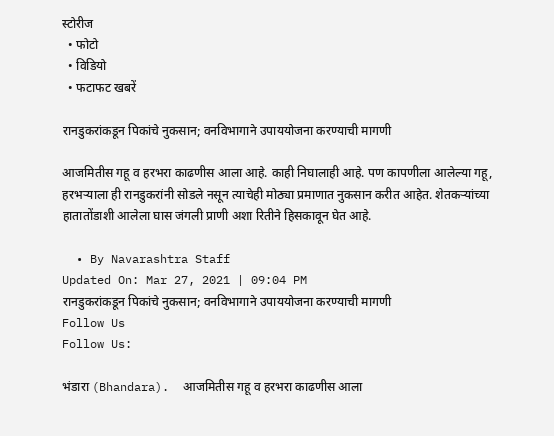स्टोरीज
  • फोटो
  • विडियो
  • फटाफट खबरें

रानडुकरांकडून पिकांचे नुकसान; वनविभागाने उपाययोजना करण्याची मागणी

आजमितीस गहू व हरभरा काढणीस आला आहे. काही निघालाही आहे. पण कापणीला आलेल्या गहू, हरभऱ्याला ही रानडुकरांनी सोडले नसून त्याचेही मोठ्या प्रमाणात नुकसान करीत आहेत. शेतकऱ्यांच्या हातातोंडाशी आलेला घास जंगली प्राणी अशा रितीने हिसकावून घेत आहे.

  • By Navarashtra Staff
Updated On: Mar 27, 2021 | 09:04 PM
रानडुकरांकडून पिकांचे नुकसान; वनविभागाने उपाययोजना करण्याची मागणी
Follow Us
Follow Us:

भंडारा (Bhandara).  आजमितीस गहू व हरभरा काढणीस आला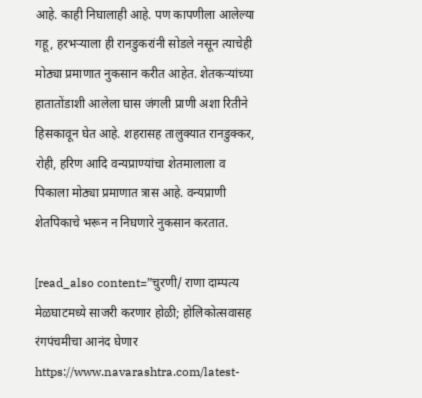आहे. काही निघालाही आहे. पण कापणीला आलेल्या गहू, हरभऱ्याला ही रानडुकरांनी सोडले नसून त्याचेही मोठ्या प्रमाणात नुकसान करीत आहेत. शेतकऱ्यांच्या हातातोंडाशी आलेला घास जंगली प्राणी अशा रितीने हिसकावून घेत आहे. शहरासह तालुक्यात रानडुक्कर, रोही, हरिण आदि वन्यप्राण्यांचा शेतमालाला व पिकाला मोठ्या प्रमाणात त्रास आहे. वन्यप्राणी शेतपिकाचे भरून न निघणारे नुकसान करतात.

[read_also content=”चुरणी/ राणा दाम्पत्य मेळघाटमध्ये साजरी करणार होळी; होलिकोत्सवासह रंगपंचमीचा आनंद घेणार https://www.navarashtra.com/latest-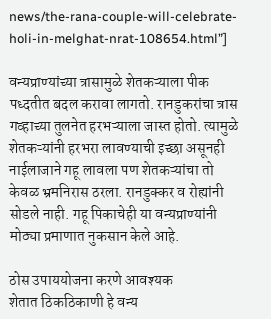news/the-rana-couple-will-celebrate-holi-in-melghat-nrat-108654.html”]

वन्यप्राण्यांच्या त्रासामुळे शेतकऱ्याला पीक पध्दतीत बदल करावा लागतो. रानडुकरांचा त्रास गव्हाच्या तुलनेत हरभऱ्याला जास्त होतो. त्यामुळे शेतकऱ्यांनी हरभरा लावण्याची इच्छा असूनही नाईलाजाने गहू लावला पण शेतकऱ्यांचा तो केवळ भ्रमनिरास ठरला. रानडुक्कर व रोह्यांनी सोडले नाही. गहू पिकाचेही या वन्यप्राण्यांनी मोठ्या प्रमाणात नुकसान केले आहे.

ठोस उपाययोजना करणे आवश्यक
शेतात ठिकठिकाणी हे वन्य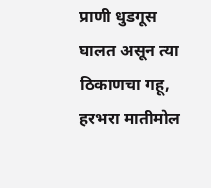प्राणी धुडगूस घालत असून त्या ठिकाणचा गहू, हरभरा मातीमोल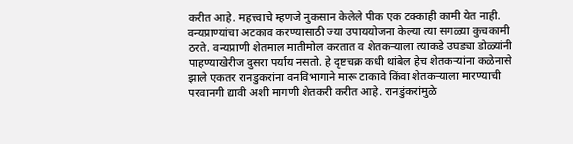करीत आहे. महत्त्वाचे म्हणजे नुकसान केलेले पीक एक टक्काही कामी येत नाही. वन्यप्राण्यांचा अटकाव करण्यासाठी ज्या उपाययोजना केल्या त्या सगळ्या कुचकामी ठरते. वन्यप्राणी शेतमाल मातीमोल करतात व शेतकऱ्याला त्याकडे उघड्या डोळ्यांनी पाहण्याखेरीज दुसरा पर्याय नसतो. हे दृष्टचक्र कधी थांबेल हेच शेतकऱ्यांना कळेनासे झाले एकतर रानडुकरांना वनविभागाने मारू टाकावे किंवा शेतकऱ्याला मारण्याची परवानगी द्यावी अशी मागणी शेतकरी करीत आहे. रानडुंकरांमुळे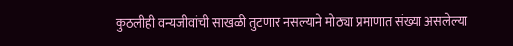कुठलीही वन्यजीवांची साखळी तुटणार नसल्याने मोठ्या प्रमाणात संख्या असलेल्या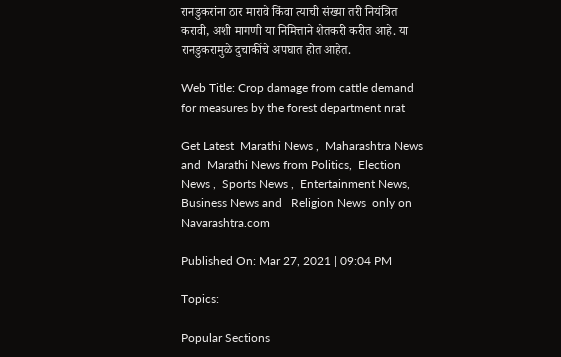रानडुकरांना ठार मारावे किंवा त्याची संख्या तरी नियंत्रित करावी, अशी मागणी या निमित्ताने शेतकरी करीत आहे. या रानडुकरामुळे दुचाकींचे अपघात होत आहेत.

Web Title: Crop damage from cattle demand for measures by the forest department nrat

Get Latest  Marathi News ,  Maharashtra News and  Marathi News from Politics,  Election News ,  Sports News ,  Entertainment News,  Business News and   Religion News  only on Navarashtra.com

Published On: Mar 27, 2021 | 09:04 PM

Topics:

Popular Sections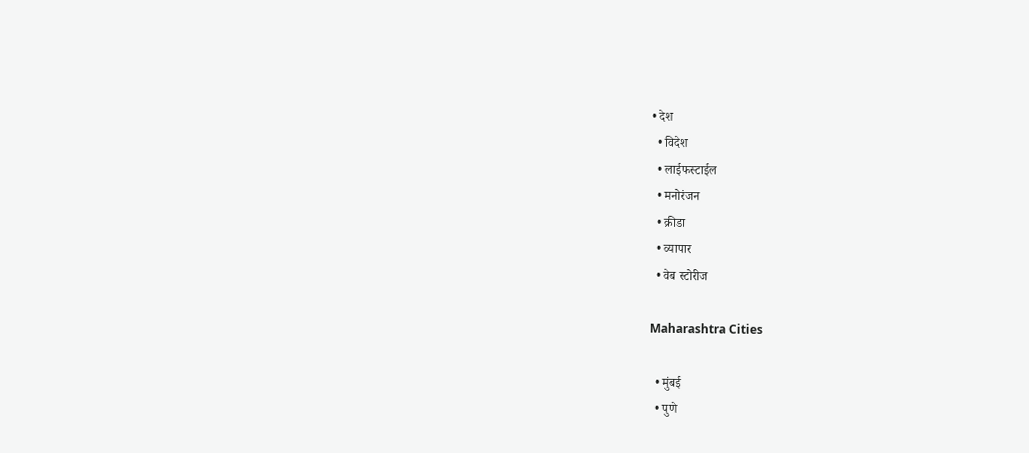• देश
  • विदेश
  • लाईफस्टाईल
  • मनोरंजन
  • क्रीडा
  • व्यापार
  • वेब स्टोरीज

Maharashtra Cities

  • मुंबई
  • पुणे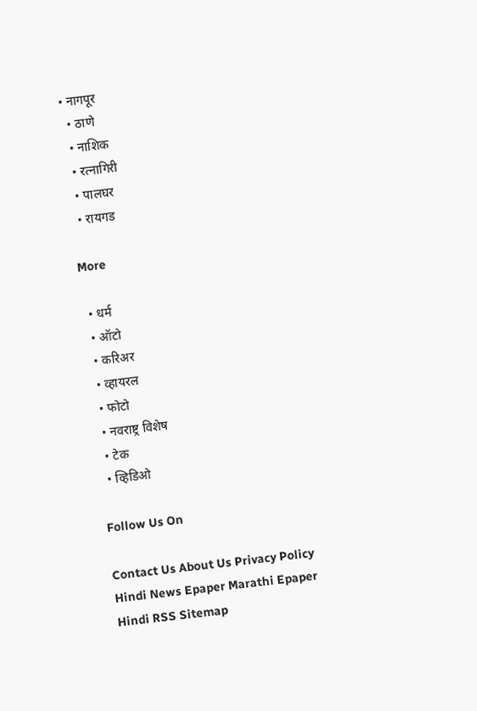• नागपूर
  • ठाणे
  • नाशिक
  • रत्नागिरी
  • पालघर
  • रायगड

More

  • धर्म
  • ऑटो
  • करिअर
  • व्हायरल
  • फोटो
  • नवराष्ट्र विशेष
  • टेक
  • व्हिडिओ

Follow Us On

Contact Us About Us Privacy Policy
Hindi News Epaper Marathi Epaper Hindi RSS Sitemap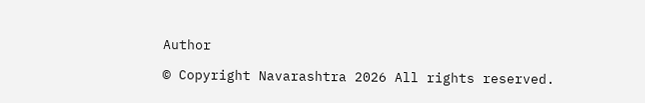Author

© Copyright Navarashtra 2026 All rights reserved.